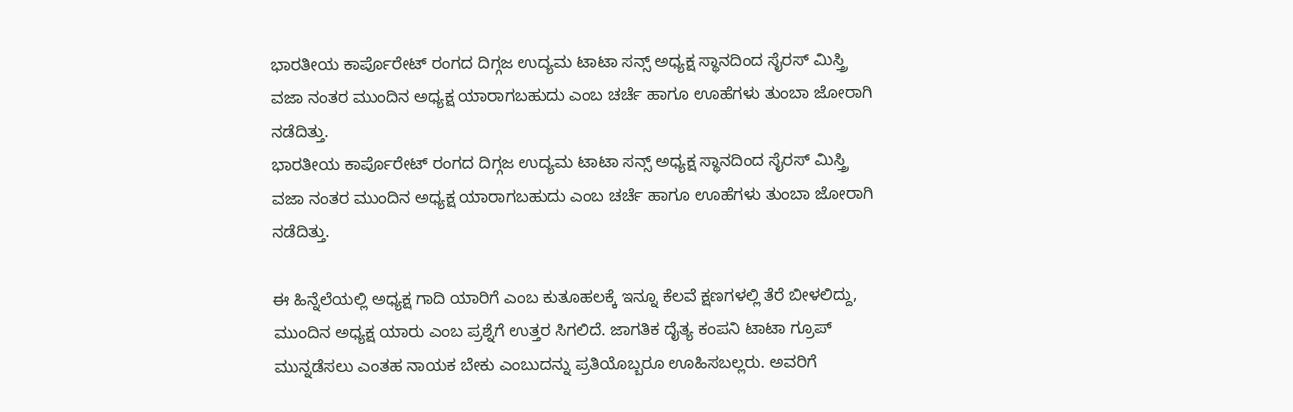ಭಾರತೀಯ ಕಾರ್ಪೊರೇಟ್ ರಂಗದ ದಿಗ್ಗಜ ಉದ್ಯಮ ಟಾಟಾ ಸನ್ಸ್ ಅಧ್ಯಕ್ಷ ಸ್ಥಾನದಿಂದ ಸೈರಸ್ ಮಿಸ್ತ್ರಿ ವಜಾ ನಂತರ ಮುಂದಿನ ಅಧ್ಯಕ್ಷ ಯಾರಾಗಬಹುದು ಎಂಬ ಚರ್ಚೆ ಹಾಗೂ ಊಹೆಗಳು ತುಂಬಾ ಜೋರಾಗಿ ನಡೆದಿತ್ತು.
ಭಾರತೀಯ ಕಾರ್ಪೊರೇಟ್ ರಂಗದ ದಿಗ್ಗಜ ಉದ್ಯಮ ಟಾಟಾ ಸನ್ಸ್ ಅಧ್ಯಕ್ಷ ಸ್ಥಾನದಿಂದ ಸೈರಸ್ ಮಿಸ್ತ್ರಿ ವಜಾ ನಂತರ ಮುಂದಿನ ಅಧ್ಯಕ್ಷ ಯಾರಾಗಬಹುದು ಎಂಬ ಚರ್ಚೆ ಹಾಗೂ ಊಹೆಗಳು ತುಂಬಾ ಜೋರಾಗಿ ನಡೆದಿತ್ತು.

ಈ ಹಿನ್ನೆಲೆಯಲ್ಲಿ ಅಧ್ಯಕ್ಷ ಗಾದಿ ಯಾರಿಗೆ ಎಂಬ ಕುತೂಹಲಕ್ಕೆ ಇನ್ನೂ ಕೆಲವೆ ಕ್ಷಣಗಳಲ್ಲಿ ತೆರೆ ಬೀಳಲಿದ್ದು, ಮುಂದಿನ ಅಧ್ಯಕ್ಷ ಯಾರು ಎಂಬ ಪ್ರಶ್ನೆಗೆ ಉತ್ತರ ಸಿಗಲಿದೆ. ಜಾಗತಿಕ ದೈತ್ಯ ಕಂಪನಿ ಟಾಟಾ ಗ್ರೂಪ್ ಮುನ್ನಡೆಸಲು ಎಂತಹ ನಾಯಕ ಬೇಕು ಎಂಬುದನ್ನು ಪ್ರತಿಯೊಬ್ಬರೂ ಊಹಿಸಬಲ್ಲರು. ಅವರಿಗೆ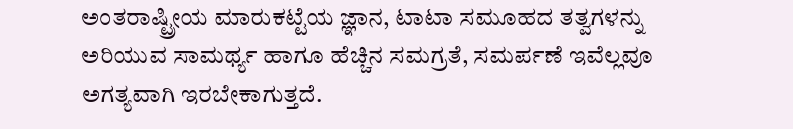ಅಂತರಾಷ್ಟ್ರೀಯ ಮಾರುಕಟ್ಟೆಯ ಜ್ಞಾನ, ಟಾಟಾ ಸಮೂಹದ ತತ್ವಗಳನ್ನು ಅರಿಯುವ ಸಾಮರ್ಥ್ಯ ಹಾಗೂ ಹೆಚ್ಚಿನ ಸಮಗ್ರತೆ, ಸಮರ್ಪಣೆ ಇವೆಲ್ಲವೂ ಅಗತ್ಯವಾಗಿ ಇರಬೇಕಾಗುತ್ತದೆ.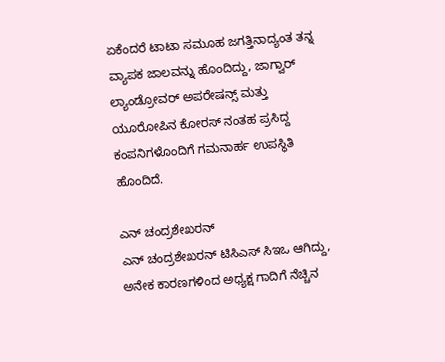ಏಕೆಂದರೆ ಟಾಟಾ ಸಮೂಹ ಜಗತ್ತಿನಾದ್ಯಂತ ತನ್ನ ವ್ಯಾಪಕ ಜಾಲವನ್ನು ಹೊಂದಿದ್ದು, ಜಾಗ್ವಾರ್ ಲ್ಯಾಂಡ್ರೋವರ್ ಅಪರೇಷನ್ಸ್ ಮತ್ತು ಯೂರೋಪಿನ ಕೋರಸ್ ನಂತಹ ಪ್ರಸಿದ್ದ ಕಂಪನಿಗಳೊಂದಿಗೆ ಗಮನಾರ್ಹ ಉಪಸ್ಥಿತಿ ಹೊಂದಿದೆ.

ಎನ್ ಚಂದ್ರಶೇಖರನ್
ಎನ್ ಚಂದ್ರಶೇಖರನ್ ಟಿಸಿಎಸ್ ಸಿಇಒ ಆಗಿದ್ದು, ಅನೇಕ ಕಾರಣಗಳಿಂದ ಅಧ್ಯಕ್ಷ ಗಾದಿಗೆ ನೆಚ್ಚಿನ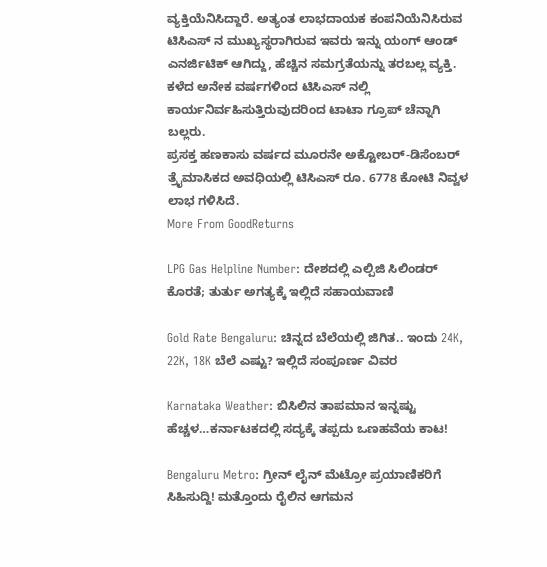ವ್ಯಕ್ತಿಯೆನಿಸಿದ್ದಾರೆ. ಅತ್ಯಂತ ಲಾಭದಾಯಕ ಕಂಪನಿಯೆನಿಸಿರುವ ಟಿಸಿಎಸ್ ನ ಮುಖ್ಯಸ್ಥರಾಗಿರುವ ಇವರು ಇನ್ನು ಯಂಗ್ ಆಂಡ್ ಎನರ್ಜಿಟಿಕ್ ಆಗಿದ್ದು, ಹೆಚ್ಚಿನ ಸಮಗ್ರತೆಯನ್ನು ತರಬಲ್ಲ ವ್ಯಕ್ತಿ. ಕಳೆದ ಅನೇಕ ವರ್ಷಗಳಿಂದ ಟಿಸಿಎಸ್ ನಲ್ಲಿ ಕಾರ್ಯನಿರ್ವಹಿಸುತ್ತಿರುವುದರಿಂದ ಟಾಟಾ ಗ್ರೂಪ್ ಚೆನ್ನಾಗಿ ಬಲ್ಲರು.
ಪ್ರಸಕ್ತ ಹಣಕಾಸು ವರ್ಷದ ಮೂರನೇ ಅಕ್ಟೋಬರ್-ಡಿಸೆಂಬರ್ ತ್ರೈಮಾಸಿಕದ ಅವಧಿಯಲ್ಲಿ ಟಿಸಿಎಸ್ ರೂ. 6778 ಕೋಟಿ ನಿವ್ವಳ ಲಾಭ ಗಳಿಸಿದೆ.
More From GoodReturns

LPG Gas Helpline Number: ದೇಶದಲ್ಲಿ ಎಲ್ಪಿಜಿ ಸಿಲಿಂಡರ್ ಕೊರತೆ; ತುರ್ತು ಅಗತ್ಯಕ್ಕೆ ಇಲ್ಲಿದೆ ಸಹಾಯವಾಣಿ

Gold Rate Bengaluru: ಚಿನ್ನದ ಬೆಲೆಯಲ್ಲಿ ಜಿಗಿತ.. ಇಂದು 24K, 22K, 18K ಬೆಲೆ ಎಷ್ಟು? ಇಲ್ಲಿದೆ ಸಂಪೂರ್ಣ ವಿವರ

Karnataka Weather: ಬಿಸಿಲಿನ ತಾಪಮಾನ ಇನ್ನಷ್ಟು ಹೆಚ್ಚಳ…ಕರ್ನಾಟಕದಲ್ಲಿ ಸದ್ಯಕ್ಕೆ ತಪ್ಪದು ಒಣಹವೆಯ ಕಾಟ!

Bengaluru Metro: ಗ್ರೀನ್ ಲೈನ್ ಮೆಟ್ರೋ ಪ್ರಯಾಣಿಕರಿಗೆ ಸಿಹಿಸುದ್ದಿ! ಮತ್ತೊಂದು ರೈಲಿನ ಆಗಮನ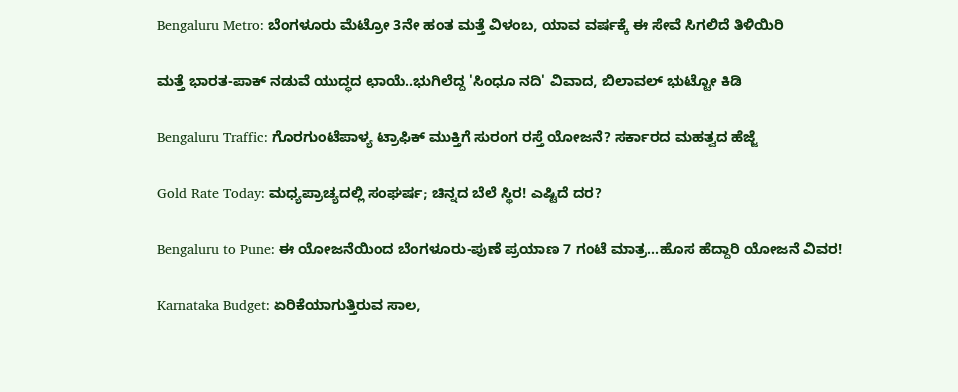Bengaluru Metro: ಬೆಂಗಳೂರು ಮೆಟ್ರೋ 3ನೇ ಹಂತ ಮತ್ತೆ ವಿಳಂಬ, ಯಾವ ವರ್ಷಕ್ಕೆ ಈ ಸೇವೆ ಸಿಗಲಿದೆ ತಿಳಿಯಿರಿ

ಮತ್ತೆ ಭಾರತ-ಪಾಕ್ ನಡುವೆ ಯುದ್ಧದ ಛಾಯೆ..ಭುಗಿಲೆದ್ದ 'ಸಿಂಧೂ ನದಿ' ವಿವಾದ, ಬಿಲಾವಲ್ ಭುಟ್ಟೋ ಕಿಡಿ

Bengaluru Traffic: ಗೊರಗುಂಟೆಪಾಳ್ಯ ಟ್ರಾಫಿಕ್ ಮುಕ್ತಿಗೆ ಸುರಂಗ ರಸ್ತೆ ಯೋಜನೆ? ಸರ್ಕಾರದ ಮಹತ್ವದ ಹೆಜ್ಜೆ

Gold Rate Today: ಮಧ್ಯಪ್ರಾಚ್ಯದಲ್ಲಿ ಸಂಘರ್ಷ; ಚಿನ್ನದ ಬೆಲೆ ಸ್ಥಿರ! ಎಷ್ಟಿದೆ ದರ?

Bengaluru to Pune: ಈ ಯೋಜನೆಯಿಂದ ಬೆಂಗಳೂರು-ಪುಣೆ ಪ್ರಯಾಣ 7 ಗಂಟೆ ಮಾತ್ರ...ಹೊಸ ಹೆದ್ದಾರಿ ಯೋಜನೆ ವಿವರ!

Karnataka Budget: ಏರಿಕೆಯಾಗುತ್ತಿರುವ ಸಾಲ,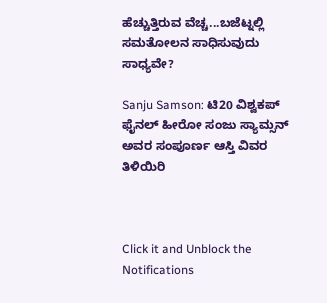ಹೆಚ್ಚುತ್ತಿರುವ ವೆಚ್ಚ...ಬಜೆಟ್ನಲ್ಲಿ ಸಮತೋಲನ ಸಾಧಿಸುವುದು ಸಾಧ್ಯವೇ?

Sanju Samson: ಟಿ20 ವಿಶ್ವಕಪ್ ಫೈನಲ್ ಹೀರೋ ಸಂಜು ಸ್ಯಾಮ್ಸನ್ ಅವರ ಸಂಪೂರ್ಣ ಆಸ್ತಿ ವಿವರ ತಿಳಿಯಿರಿ



Click it and Unblock the Notifications